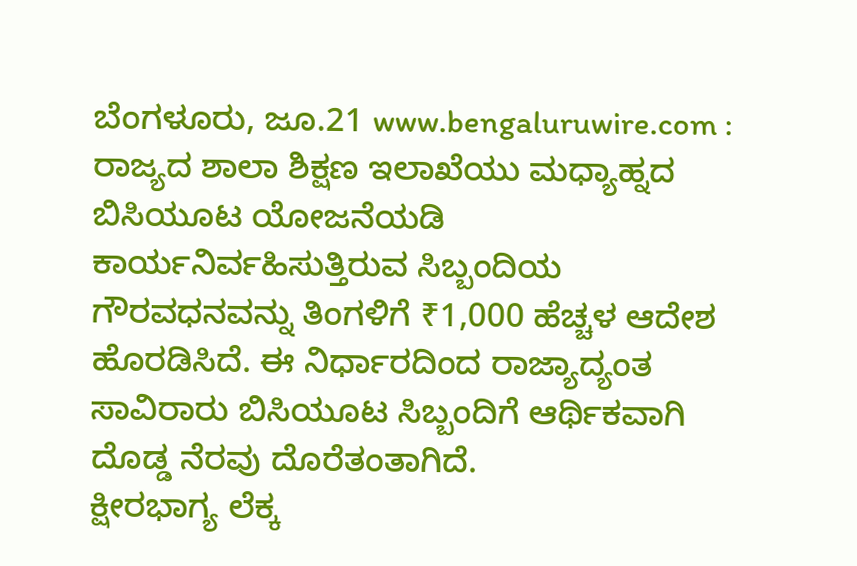ಬೆಂಗಳೂರು, ಜೂ.21 www.bengaluruwire.com : ರಾಜ್ಯದ ಶಾಲಾ ಶಿಕ್ಷಣ ಇಲಾಖೆಯು ಮಧ್ಯಾಹ್ನದ ಬಿಸಿಯೂಟ ಯೋಜನೆಯಡಿ ಕಾರ್ಯನಿರ್ವಹಿಸುತ್ತಿರುವ ಸಿಬ್ಬಂದಿಯ ಗೌರವಧನವನ್ನು ತಿಂಗಳಿಗೆ ₹1,000 ಹೆಚ್ಚಳ ಆದೇಶ ಹೊರಡಿಸಿದೆ. ಈ ನಿರ್ಧಾರದಿಂದ ರಾಜ್ಯಾದ್ಯಂತ ಸಾವಿರಾರು ಬಿಸಿಯೂಟ ಸಿಬ್ಬಂದಿಗೆ ಆರ್ಥಿಕವಾಗಿ ದೊಡ್ಡ ನೆರವು ದೊರೆತಂತಾಗಿದೆ.
ಕ್ಷೀರಭಾಗ್ಯ ಲೆಕ್ಕ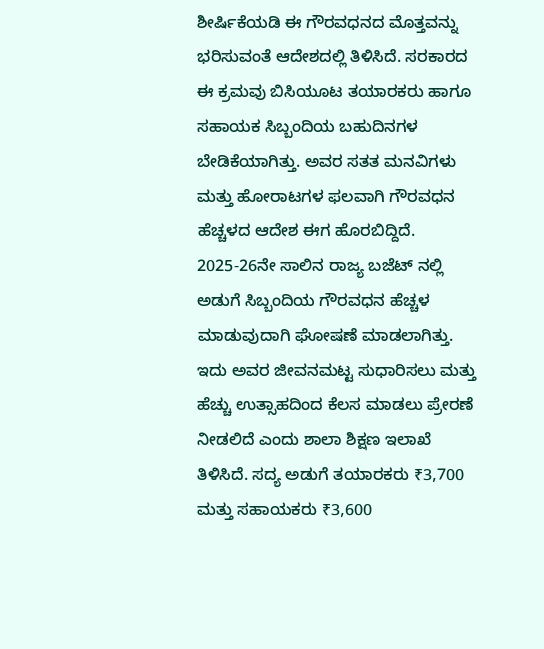ಶೀರ್ಷಿಕೆಯಡಿ ಈ ಗೌರವಧನದ ಮೊತ್ತವನ್ನು ಭರಿಸುವಂತೆ ಆದೇಶದಲ್ಲಿ ತಿಳಿಸಿದೆ. ಸರಕಾರದ ಈ ಕ್ರಮವು ಬಿಸಿಯೂಟ ತಯಾರಕರು ಹಾಗೂ ಸಹಾಯಕ ಸಿಬ್ಬಂದಿಯ ಬಹುದಿನಗಳ ಬೇಡಿಕೆಯಾಗಿತ್ತು. ಅವರ ಸತತ ಮನವಿಗಳು ಮತ್ತು ಹೋರಾಟಗಳ ಫಲವಾಗಿ ಗೌರವಧನ ಹೆಚ್ಚಳದ ಆದೇಶ ಈಗ ಹೊರಬಿದ್ದಿದೆ. 2025-26ನೇ ಸಾಲಿನ ರಾಜ್ಯ ಬಜೆಟ್ ನಲ್ಲಿ ಅಡುಗೆ ಸಿಬ್ಬಂದಿಯ ಗೌರವಧನ ಹೆಚ್ಚಳ ಮಾಡುವುದಾಗಿ ಘೋಷಣೆ ಮಾಡಲಾಗಿತ್ತು.
ಇದು ಅವರ ಜೀವನಮಟ್ಟ ಸುಧಾರಿಸಲು ಮತ್ತು ಹೆಚ್ಚು ಉತ್ಸಾಹದಿಂದ ಕೆಲಸ ಮಾಡಲು ಪ್ರೇರಣೆ ನೀಡಲಿದೆ ಎಂದು ಶಾಲಾ ಶಿಕ್ಷಣ ಇಲಾಖೆ ತಿಳಿಸಿದೆ. ಸದ್ಯ ಅಡುಗೆ ತಯಾರಕರು ₹3,700 ಮತ್ತು ಸಹಾಯಕರು ₹3,600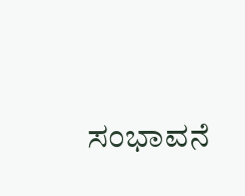ಸಂಭಾವನೆ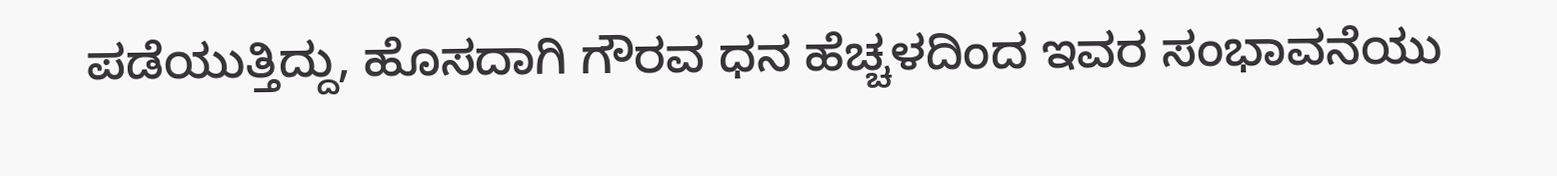ಪಡೆಯುತ್ತಿದ್ದು, ಹೊಸದಾಗಿ ಗೌರವ ಧನ ಹೆಚ್ಚಳದಿಂದ ಇವರ ಸಂಭಾವನೆಯು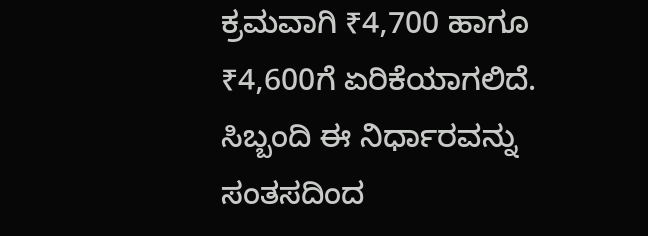ಕ್ರಮವಾಗಿ ₹4,700 ಹಾಗೂ ₹4,600ಗೆ ಏರಿಕೆಯಾಗಲಿದೆ. ಸಿಬ್ಬಂದಿ ಈ ನಿರ್ಧಾರವನ್ನು ಸಂತಸದಿಂದ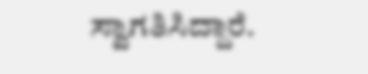ಸ್ವಾಗತಿಸಿದ್ದಾರೆ.